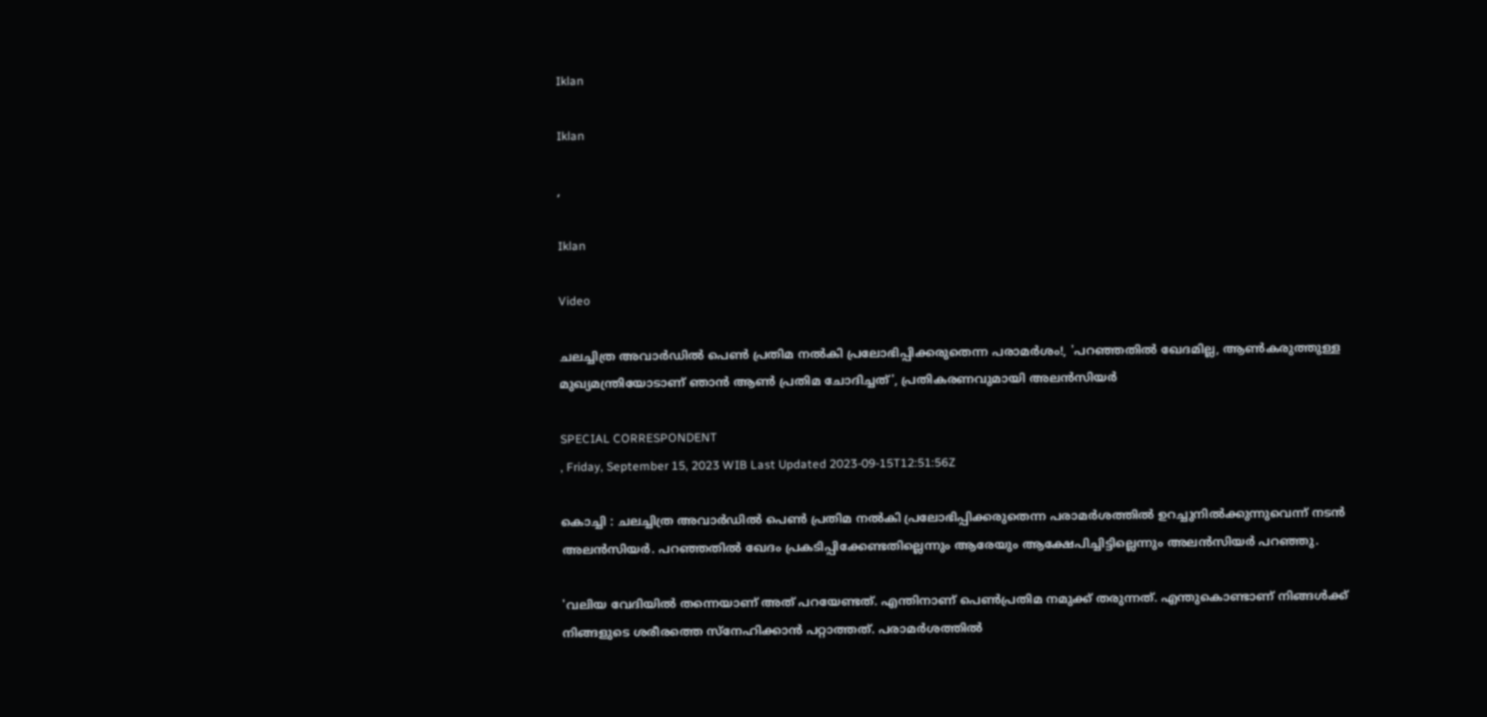Iklan

Iklan

,

Iklan

Video

ചലച്ചിത്ര അവാര്‍ഡില്‍ പെണ്‍ പ്രതിമ നല്‍കി പ്രലോഭിപ്പിക്കരുതെന്ന പരാമര്‍ശം!, 'പറഞ്ഞതില്‍ ഖേദമില്ല, ആണ്‍കരുത്തുള്ള മുഖ്യമന്ത്രിയോടാണ് ഞാന്‍ ആണ്‍ പ്രതിമ ചോദിച്ചത്', പ്രതികരണവുമായി അലന്‍സിയര്‍

SPECIAL CORRESPONDENT
, Friday, September 15, 2023 WIB Last Updated 2023-09-15T12:51:56Z

കൊച്ചി : ചലച്ചിത്ര അവാര്‍ഡില്‍ പെണ്‍ പ്രതിമ നല്‍കി പ്രലോഭിപ്പിക്കരുതെന്ന പരാമര്‍ശത്തില്‍ ഉറച്ചുനില്‍ക്കുന്നുവെന്ന് നടന്‍ അലന്‍സിയര്‍. പറഞ്ഞതില്‍ ഖേദം പ്രകടിപ്പിക്കേണ്ടതില്ലെന്നും ആരേയും ആക്ഷേപിച്ചിട്ടില്ലെന്നും അലന്‍സിയര്‍ പറഞ്ഞു.

'വലിയ വേദിയില്‍ തന്നെയാണ് അത് പറയേണ്ടത്. എന്തിനാണ് പെണ്‍പ്രതിമ നമുക്ക് തരുന്നത്. എന്തുകൊണ്ടാണ് നിങ്ങള്‍ക്ക് നിങ്ങളുടെ ശരീരത്തെ സ്‌നേഹിക്കാന്‍ പറ്റാത്തത്. പരാമര്‍ശത്തില്‍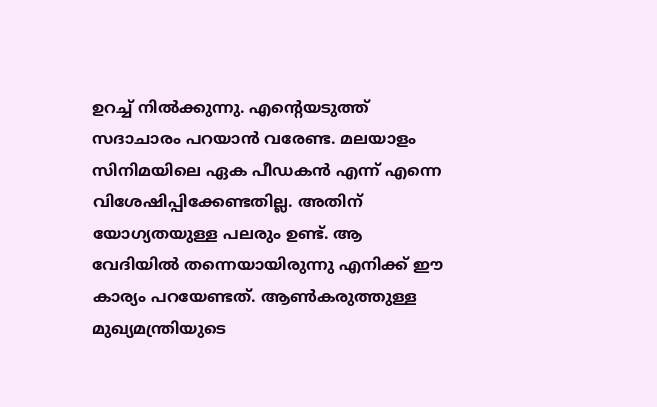ഉറച്ച് നില്‍ക്കുന്നു. എന്‍റെയടുത്ത് സദാചാരം പറയാന്‍ വരേണ്ട. മലയാളം സിനിമയിലെ ഏക പീഡകന്‍ എന്ന് എന്നെ വിശേഷിപ്പിക്കേണ്ടതില്ല. അതിന് യോഗ്യതയുള്ള പലരും ഉണ്ട്. ആ വേദിയില്‍ തന്നെയായിരുന്നു എനിക്ക് ഈ കാര്യം പറയേണ്ടത്. ആണ്‍കരുത്തുള്ള മുഖ്യമന്ത്രിയുടെ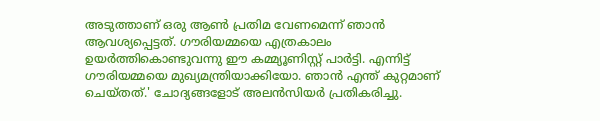അടുത്താണ് ഒരു ആണ്‍ പ്രതിമ വേണമെന്ന് ഞാന്‍ ആവശ്യപ്പെട്ടത്. ഗൗരിയമ്മയെ എത്രകാലം ഉയര്‍ത്തികൊണ്ടുവന്നു ഈ കമ്മ്യൂണിസ്റ്റ് പാര്‍ട്ടി. എന്നിട്ട് ഗൗരിയമ്മയെ മുഖ്യമന്ത്രിയാക്കിയോ. ഞാന്‍ എന്ത് കുറ്റമാണ് ചെയ്തത്.' ചോദ്യങ്ങളോട് അലന്‍സിയര്‍ പ്രതികരിച്ചു.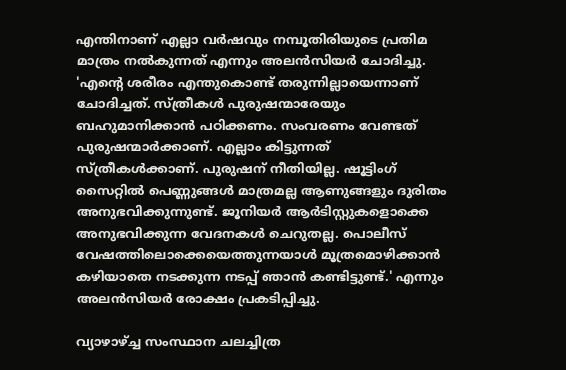എന്തിനാണ് എല്ലാ വർഷവും നമ്പൂതിരിയുടെ പ്രതിമ മാത്രം നൽകുന്നത് എന്നും അലന്‍സിയര്‍ ചോദിച്ചു. 'എന്റെ ശരീരം എന്തുകൊണ്ട് തരുന്നില്ലായെന്നാണ് ചോദിച്ചത്. സ്ത്രീകള്‍ പുരുഷന്മാരേയും ബഹുമാനിക്കാന്‍ പഠിക്കണം. സംവരണം വേണ്ടത് പുരുഷന്മാര്‍ക്കാണ്. എല്ലാം കിട്ടുന്നത് സ്ത്രീകള്‍ക്കാണ്. പുരുഷന് നീതിയില്ല. ഷൂട്ടിംഗ് സൈറ്റില്‍ പെണ്ണുങ്ങള്‍ മാത്രമല്ല ആണുങ്ങളും ദുരിതം അനുഭവിക്കുന്നുണ്ട്. ജൂനിയര്‍ ആര്‍ടിസ്റ്റുകളൊക്കെ അനുഭവിക്കുന്ന വേദനകള്‍ ചെറുതല്ല. പൊലീസ് വേഷത്തിലൊക്കെയെത്തുന്നയാള്‍ മൂത്രമൊഴിക്കാന്‍ കഴിയാതെ നടക്കുന്ന നടപ്പ് ഞാന്‍ കണ്ടിട്ടുണ്ട്.' എന്നും അലന്‍സിയര്‍ രോക്ഷം പ്രകടിപ്പിച്ചു.

വ്യാഴാഴ്ച്ച സംസ്ഥാന ചലച്ചിത്ര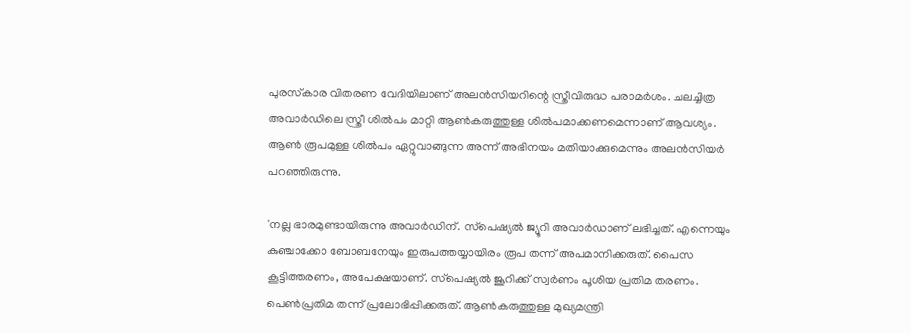പുരസ്‌കാര വിതരണ വേദിയിലാണ് അലന്‍സിയറിന്റെ സ്ത്രീവിരുദ്ധ പരാമര്‍ശം. ചലച്ചിത്ര അവാര്‍ഡിലെ സ്ത്രീ ശില്‍പം മാറ്റി ആണ്‍കരുത്തുള്ള ശില്‍പമാക്കണമെന്നാണ് ആവശ്യം. ആണ്‍ രൂപമുള്ള ശില്‍പം ഏറ്റുവാങ്ങുന്ന അന്ന് അഭിനയം മതിയാക്കുമെന്നും അലന്‍സിയര്‍ പറഞ്ഞിരുന്നു.

'നല്ല ഭാരമുണ്ടായിരുന്നു അവാര്‍ഡിന്. സ്‌പെഷ്യല്‍ ജ്യൂറി അവാര്‍ഡാണ് ലഭിച്ചത്. എന്നെയും കുഞ്ചാക്കോ ബോബനേയും ഇരുപത്തയ്യായിരം രൂപ തന്ന് അപമാനിക്കരുത്. പൈസ കൂട്ടിത്തരണം, അപേക്ഷയാണ്. സ്‌പെഷ്യല്‍ ജൂറിക്ക് സ്വര്‍ണം പൂശിയ പ്രതിമ തരണം. പെണ്‍പ്രതിമ തന്ന് പ്രലോഭിപ്പിക്കരുത്. ആണ്‍കരുത്തുള്ള മുഖ്യമന്ത്രി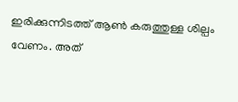ഇരിക്കുന്നിടത്ത് ആണ്‍ കരുത്തുള്ള ശില്പം വേണം. അത്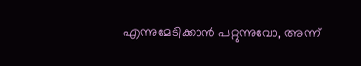എന്നുമേടിക്കാന്‍ പറ്റുന്നുവോ, അന്ന്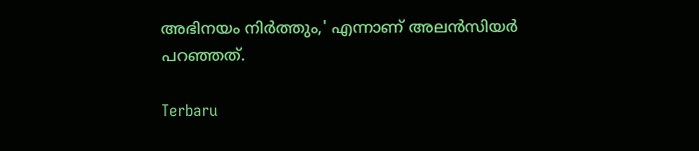അഭിനയം നിര്‍ത്തും,' എന്നാണ് അലന്‍സിയര്‍ പറഞ്ഞത്.

Terbaru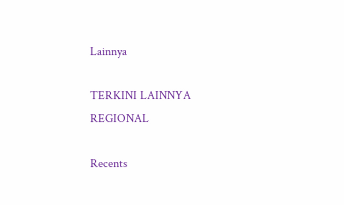Lainnya

TERKINI LAINNYA
REGIONAL

Recents